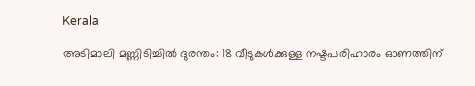Kerala

അടിമാലി മണ്ണിടിച്ചില്‍ ദുരന്തം: 18 വീടുകള്‍ക്കുള്ള നഷ്ടപരിഹാരം ഓണത്തിന്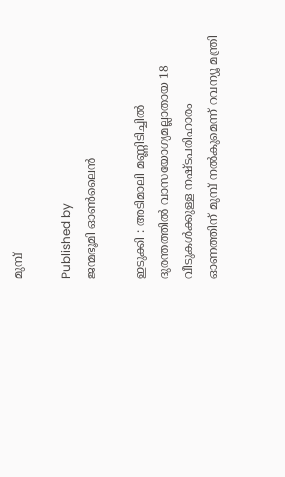മുമ്പ്

Published by
ജന്മഭൂമി ഓണ്‍ലൈന്‍

ഇടുക്കി : അടിമാലി മണ്ണിടിച്ചില്‍ ദുരന്തത്തില്‍ വാസയോഗ്യമല്ലാതായ 18 വീടുകള്‍ക്കുള്ള നഷ്ടപരിഹാരം ഓണത്തിന് മുമ്പ് നല്‍കുമെന്ന് റവന്യൂ മന്ത്രി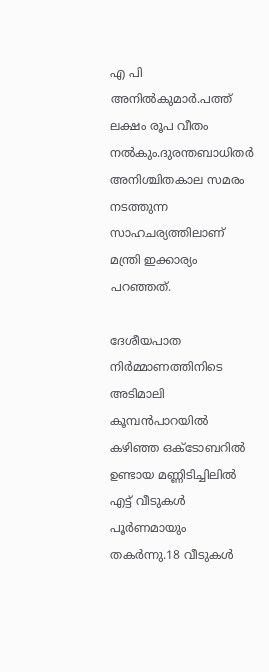എ പി അനില്‍കുമാര്‍.പത്ത് ലക്ഷം രൂപ വീതം നല്‍കും.ദുരന്തബാധിതര്‍ അനിശ്ചിതകാല സമരം നടത്തുന്ന സാഹചര്യത്തിലാണ് മന്ത്രി ഇക്കാര്യം പറഞ്ഞത്.

ദേശീയപാത നിര്‍മ്മാണത്തിനിടെ അടിമാലി കൂമ്പന്‍പാറയില്‍ കഴിഞ്ഞ ഒക്ടോബറില്‍ ഉണ്ടായ മണ്ണിടിച്ചിലില്‍ എട്ട് വീടുകള്‍ പൂര്‍ണമായും തകര്‍ന്നു.18 വീടുകള്‍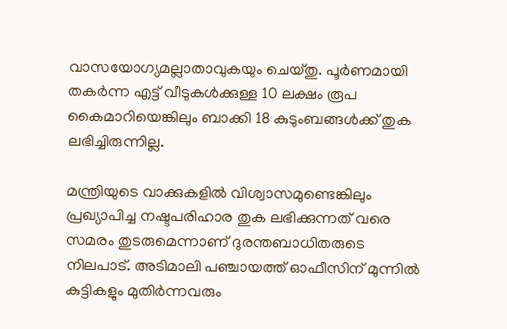വാസയോഗ്യമല്ലാതാവുകയും ചെയ്തു. പൂര്‍ണമായി തകര്‍ന്ന എട്ട് വീടുകള്‍ക്കുള്ള 10 ലക്ഷം രൂപ കൈമാറിയെങ്കിലും ബാക്കി 18 കുടുംബങ്ങള്‍ക്ക് തുക ലഭിച്ചിരുന്നില്ല.

മന്ത്രിയുടെ വാക്കുകളില്‍ വിശ്വാസമുണ്ടെങ്കിലും പ്രഖ്യാപിച്ച നഷ്ടപരിഹാര തുക ലഭിക്കുന്നത് വരെ സമരം തുടരുമെന്നാണ് ദുരന്തബാധിതരുടെ നിലപാട്. അടിമാലി പഞ്ചായത്ത് ഓഫീസിന് മുന്നില്‍ കുട്ടികളും മുതിര്‍ന്നവരും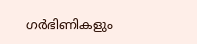ഗര്‍ഭിണികളും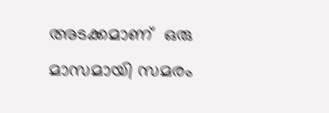അടക്കമാണ്  ഒരു മാസമായി സമരം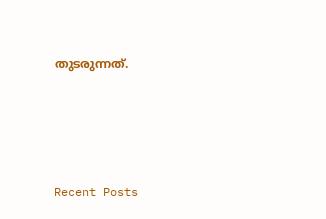തുടരുന്നത്.







Recent Posts